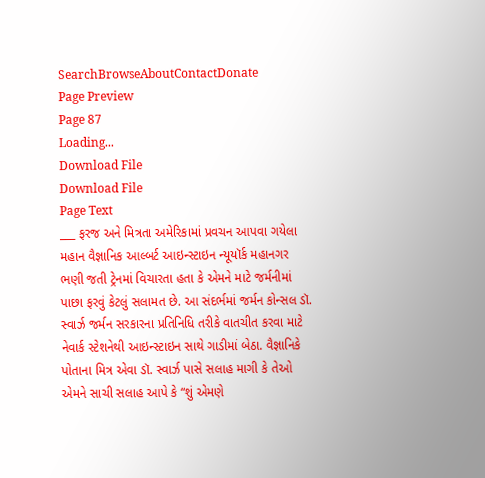SearchBrowseAboutContactDonate
Page Preview
Page 87
Loading...
Download File
Download File
Page Text
___ ફરજ અને મિત્રતા અમેરિકામાં પ્રવચન આપવા ગયેલા મહાન વૈજ્ઞાનિક આલ્બર્ટ આઇન્સ્ટાઇન ન્યૂયૉર્ક મહાનગર ભણી જતી ટ્રેનમાં વિચારતા હતા કે એમને માટે જર્મનીમાં પાછા ફરવું કેટલું સલામત છે. આ સંદર્ભમાં જર્મન કોન્સલ ડૉ. સ્વાર્ઝ જર્મન સરકારના પ્રતિનિધિ તરીકે વાતચીત કરવા માટે નેવાર્ક સ્ટેશનેથી આઇન્સ્ટાઇન સાથે ગાડીમાં બેઠા. વૈજ્ઞાનિકે પોતાના મિત્ર એવા ડૉ. સ્વાર્ઝ પાસે સલાહ માગી કે તેઓ એમને સાચી સલાહ આપે કે “શું એમણે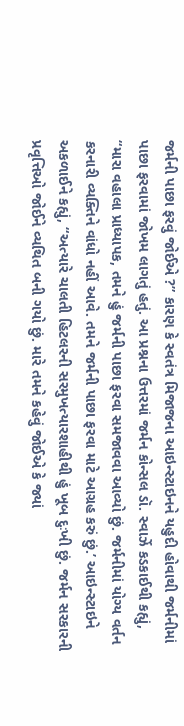જર્મની પાછા ફરવું જોઈએ ?” કારણ કે સ્વતંત્ર મિજાજના આઇન્સ્ટાઇનને યહુદી હોવાથી જર્મનીમાં પાછા ફરવામાં જોખમ લાગતું હતું. આ પ્રશ્નના ઉત્તરમાં જર્મન કોન્સલ ડૉ. સ્વાર્ઝે કડકાઈથી કહ્યું, “મારા વહાલા પ્રાધ્યાપક, તમને હું જર્મની પાછા ફરવા સમજાવવા આવ્યો છું. જર્મનીમાં યોગ્ય વર્તન કરનારી વ્યક્તિને વાંધો નહીં આવે. તમને જર્મની પાછા ફરવા માટે આગ્રહ કરું છું.’ આઇન્સ્ટાઇને અકળાઈને કહ્યું, “અત્યારે ચાલતી હિટલરની સરમુખત્યારશાહીથી હું ખૂબ દુઃખી છું. જર્મન સરકારની પ્રવૃત્તિઓ જોઈને વ્યથિત બની ગયો છું. મારે તમને કહેવું જોઈએ કે જ્યાં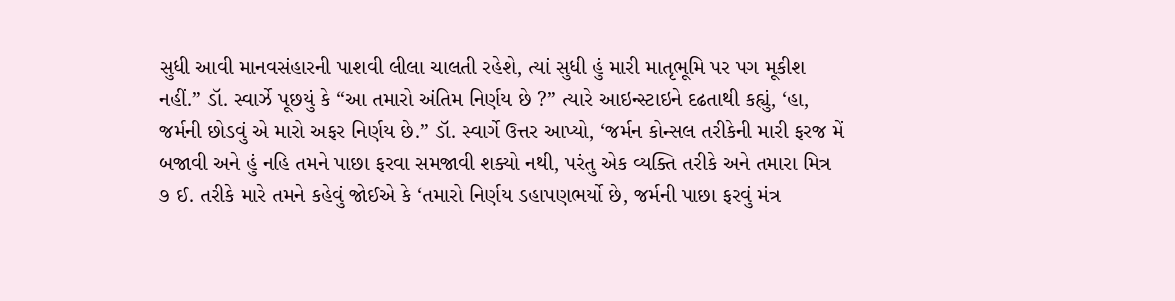સુધી આવી માનવસંહારની પાશવી લીલા ચાલતી રહેશે, ત્યાં સુધી હું મારી માતૃભૂમિ પર પગ મૂકીશ નહીં.” ડૉ. સ્વાર્ઝે પૂછયું કે “આ તમારો અંતિમ નિર્ણય છે ?” ત્યારે આઇન્સ્ટાઇને દઢતાથી કહ્યું, ‘હા, જર્મની છોડવું એ મારો અફર નિર્ણય છે.” ડૉ. સ્વાર્ગે ઉત્તર આપ્યો, ‘જર્મન કોન્સલ તરીકેની મારી ફરજ મેં બજાવી અને હું નહિ તમને પાછા ફરવા સમજાવી શક્યો નથી, પરંતુ એક વ્યક્તિ તરીકે અને તમારા મિત્ર ૭ ઈ. તરીકે મારે તમને કહેવું જોઈએ કે ‘તમારો નિર્ણય ડહાપણભર્યો છે, જર્મની પાછા ફરવું મંત્ર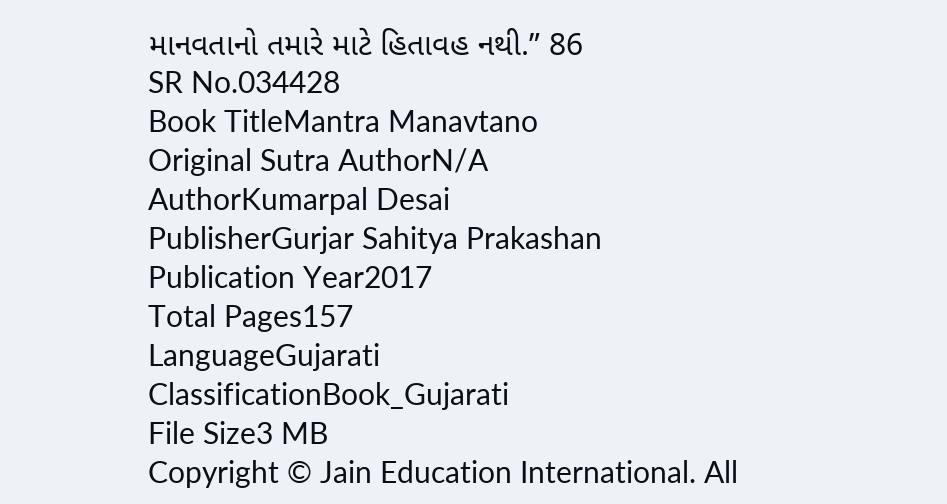માનવતાનો તમારે માટે હિતાવહ નથી.” 86
SR No.034428
Book TitleMantra Manavtano
Original Sutra AuthorN/A
AuthorKumarpal Desai
PublisherGurjar Sahitya Prakashan
Publication Year2017
Total Pages157
LanguageGujarati
ClassificationBook_Gujarati
File Size3 MB
Copyright © Jain Education International. All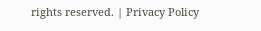rights reserved. | Privacy Policy